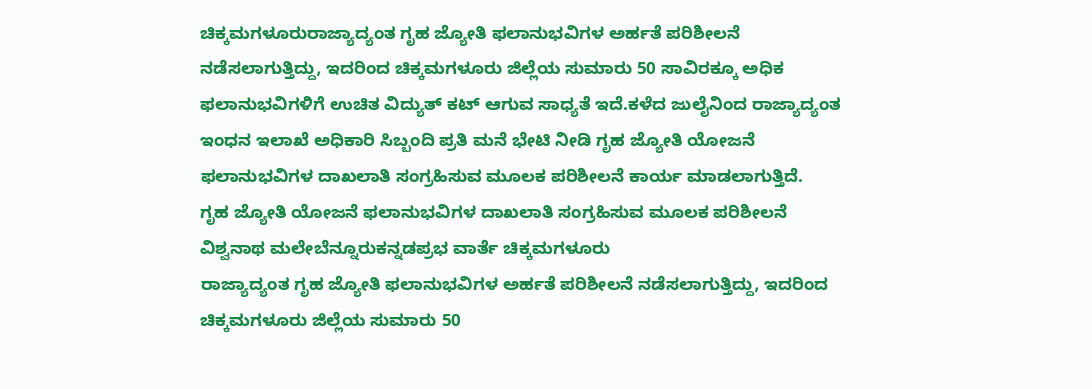ಚಿಕ್ಕಮಗಳೂರುರಾಜ್ಯಾದ್ಯಂತ ಗೃಹ ಜ್ಯೋತಿ ಫಲಾನುಭವಿಗಳ ಅರ್ಹತೆ ಪರಿಶೀಲನೆ ನಡೆಸಲಾಗುತ್ತಿದ್ದು, ಇದರಿಂದ ಚಿಕ್ಕಮಗಳೂರು ಜಿಲ್ಲೆಯ ಸುಮಾರು 50 ಸಾವಿರಕ್ಕೂ ಅಧಿಕ ಫಲಾನುಭವಿಗಳಿಗೆ ಉಚಿತ ವಿದ್ಯುತ್ ಕಟ್ ಆಗುವ ಸಾಧ್ಯತೆ ಇದೆ.ಕಳೆದ ಜುಲೈನಿಂದ ರಾಜ್ಯಾದ್ಯಂತ ಇಂಧನ ಇಲಾಖೆ ಅಧಿಕಾರಿ ಸಿಬ್ಬಂದಿ ಪ್ರತಿ ಮನೆ ಭೇಟಿ ನೀಡಿ ಗೃಹ ಜ್ಯೋತಿ ಯೋಜನೆ ಫಲಾನುಭವಿಗಳ ದಾಖಲಾತಿ ಸಂಗ್ರಹಿಸುವ ಮೂಲಕ ಪರಿಶೀಲನೆ ಕಾರ್ಯ ಮಾಡಲಾಗುತ್ತಿದೆ.
ಗೃಹ ಜ್ಯೋತಿ ಯೋಜನೆ ಫಲಾನುಭವಿಗಳ ದಾಖಲಾತಿ ಸಂಗ್ರಹಿಸುವ ಮೂಲಕ ಪರಿಶೀಲನೆ
ವಿಶ್ವನಾಥ ಮಲೇಬೆನ್ನೂರುಕನ್ನಡಪ್ರಭ ವಾರ್ತೆ ಚಿಕ್ಕಮಗಳೂರು
ರಾಜ್ಯಾದ್ಯಂತ ಗೃಹ ಜ್ಯೋತಿ ಫಲಾನುಭವಿಗಳ ಅರ್ಹತೆ ಪರಿಶೀಲನೆ ನಡೆಸಲಾಗುತ್ತಿದ್ದು, ಇದರಿಂದ ಚಿಕ್ಕಮಗಳೂರು ಜಿಲ್ಲೆಯ ಸುಮಾರು 50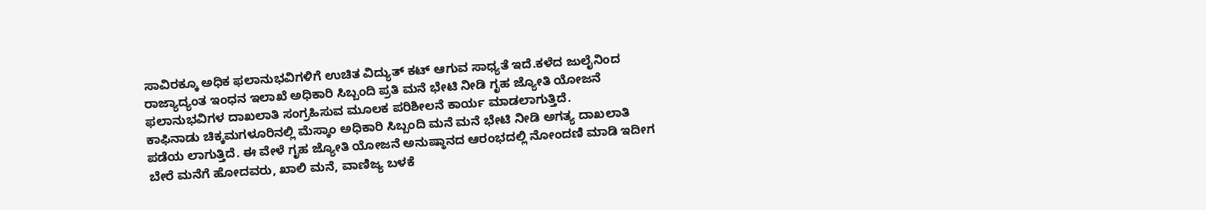ಸಾವಿರಕ್ಕೂ ಅಧಿಕ ಫಲಾನುಭವಿಗಳಿಗೆ ಉಚಿತ ವಿದ್ಯುತ್ ಕಟ್ ಆಗುವ ಸಾಧ್ಯತೆ ಇದೆ.ಕಳೆದ ಜುಲೈನಿಂದ ರಾಜ್ಯಾದ್ಯಂತ ಇಂಧನ ಇಲಾಖೆ ಅಧಿಕಾರಿ ಸಿಬ್ಬಂದಿ ಪ್ರತಿ ಮನೆ ಭೇಟಿ ನೀಡಿ ಗೃಹ ಜ್ಯೋತಿ ಯೋಜನೆ ಫಲಾನುಭವಿಗಳ ದಾಖಲಾತಿ ಸಂಗ್ರಹಿಸುವ ಮೂಲಕ ಪರಿಶೀಲನೆ ಕಾರ್ಯ ಮಾಡಲಾಗುತ್ತಿದೆ.
ಕಾಫಿನಾಡು ಚಿಕ್ಕಮಗಳೂರಿನಲ್ಲಿ ಮೆಸ್ಕಾಂ ಅಧಿಕಾರಿ ಸಿಬ್ಬಂದಿ ಮನೆ ಮನೆ ಭೇಟಿ ನೀಡಿ ಅಗತ್ಯ ದಾಖಲಾತಿ ಪಡೆಯ ಲಾಗುತ್ತಿದೆ. ಈ ವೇಳೆ ಗೃಹ ಜ್ಯೋತಿ ಯೋಜನೆ ಅನುಷ್ಠಾನದ ಆರಂಭದಲ್ಲಿ ನೋಂದಣಿ ಮಾಡಿ ಇದೀಗ ಬೇರೆ ಮನೆಗೆ ಹೋದವರು, ಖಾಲಿ ಮನೆ, ವಾಣಿಜ್ಯ ಬಳಕೆ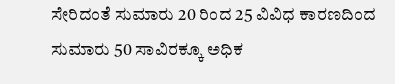ಸೇರಿದಂತೆ ಸುಮಾರು 20 ರಿಂದ 25 ವಿವಿಧ ಕಾರಣದಿಂದ ಸುಮಾರು 50 ಸಾವಿರಕ್ಕೂ ಅಧಿಕ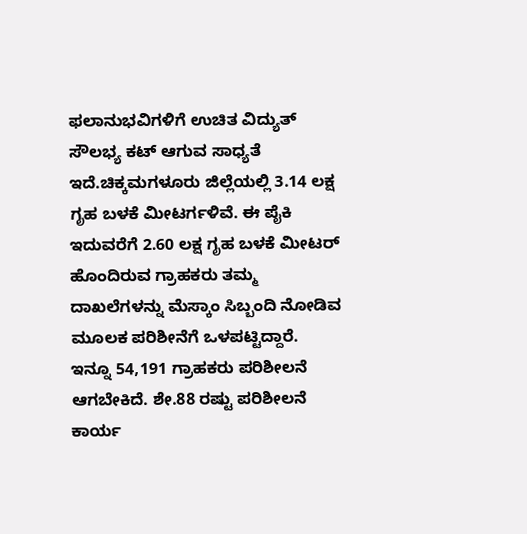ಫಲಾನುಭವಿಗಳಿಗೆ ಉಚಿತ ವಿದ್ಯುತ್ ಸೌಲಭ್ಯ ಕಟ್ ಆಗುವ ಸಾಧ್ಯತೆ ಇದೆ.ಚಿಕ್ಕಮಗಳೂರು ಜಿಲ್ಲೆಯಲ್ಲಿ 3.14 ಲಕ್ಷ ಗೃಹ ಬಳಕೆ ಮೀಟರ್ಗಳಿವೆ. ಈ ಪೈಕಿ ಇದುವರೆಗೆ 2.60 ಲಕ್ಷ ಗೃಹ ಬಳಕೆ ಮೀಟರ್ ಹೊಂದಿರುವ ಗ್ರಾಹಕರು ತಮ್ಮ ದಾಖಲೆಗಳನ್ನು ಮೆಸ್ಕಾಂ ಸಿಬ್ಬಂದಿ ನೋಡಿವ ಮೂಲಕ ಪರಿಶೀನೆಗೆ ಒಳಪಟ್ಟಿದ್ದಾರೆ.
ಇನ್ನೂ 54,191 ಗ್ರಾಹಕರು ಪರಿಶೀಲನೆ ಆಗಬೇಕಿದೆ. ಶೇ.88 ರಷ್ಟು ಪರಿಶೀಲನೆ ಕಾರ್ಯ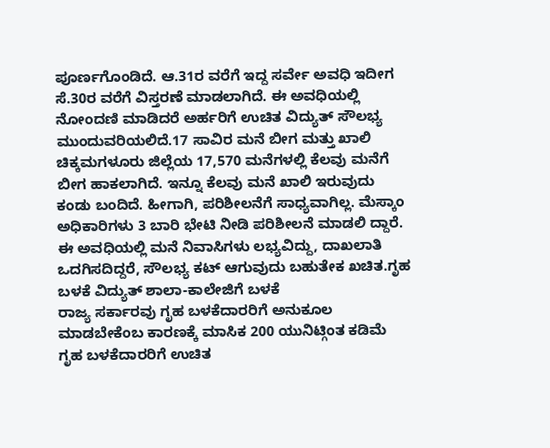ಪೂರ್ಣಗೊಂಡಿದೆ. ಆ.31ರ ವರೆಗೆ ಇದ್ದ ಸರ್ವೇ ಅವಧಿ ಇದೀಗ ಸೆ.30ರ ವರೆಗೆ ವಿಸ್ತರಣೆ ಮಾಡಲಾಗಿದೆ. ಈ ಅವಧಿಯಲ್ಲಿ ನೋಂದಣಿ ಮಾಡಿದರೆ ಅರ್ಹರಿಗೆ ಉಚಿತ ವಿದ್ಯುತ್ ಸೌಲಭ್ಯ ಮುಂದುವರಿಯಲಿದೆ.17 ಸಾವಿರ ಮನೆ ಬೀಗ ಮತ್ತು ಖಾಲಿ
ಚಿಕ್ಕಮಗಳೂರು ಜಿಲ್ಲೆಯ 17,570 ಮನೆಗಳಲ್ಲಿ ಕೆಲವು ಮನೆಗೆ ಬೀಗ ಹಾಕಲಾಗಿದೆ. ಇನ್ನೂ ಕೆಲವು ಮನೆ ಖಾಲಿ ಇರುವುದು ಕಂಡು ಬಂದಿದೆ. ಹೀಗಾಗಿ, ಪರಿಶೀಲನೆಗೆ ಸಾಧ್ಯವಾಗಿಲ್ಲ. ಮೆಸ್ಕಾಂ ಅಧಿಕಾರಿಗಳು 3 ಬಾರಿ ಭೇಟಿ ನೀಡಿ ಪರಿಶೀಲನೆ ಮಾಡಲಿ ದ್ದಾರೆ. ಈ ಅವಧಿಯಲ್ಲಿ ಮನೆ ನಿವಾಸಿಗಳು ಲಭ್ಯವಿದ್ದು, ದಾಖಲಾತಿ ಒದಗಿಸದಿದ್ದರೆ, ಸೌಲಭ್ಯ ಕಟ್ ಆಗುವುದು ಬಹುತೇಕ ಖಚಿತ.ಗೃಹ ಬಳಕೆ ವಿದ್ಯುತ್ ಶಾಲಾ-ಕಾಲೇಜಿಗೆ ಬಳಕೆ
ರಾಜ್ಯ ಸರ್ಕಾರವು ಗೃಹ ಬಳಕೆದಾರರಿಗೆ ಅನುಕೂಲ ಮಾಡಬೇಕೆಂಬ ಕಾರಣಕ್ಕೆ ಮಾಸಿಕ 200 ಯುನಿಟ್ಗಿಂತ ಕಡಿಮೆ ಗೃಹ ಬಳಕೆದಾರರಿಗೆ ಉಚಿತ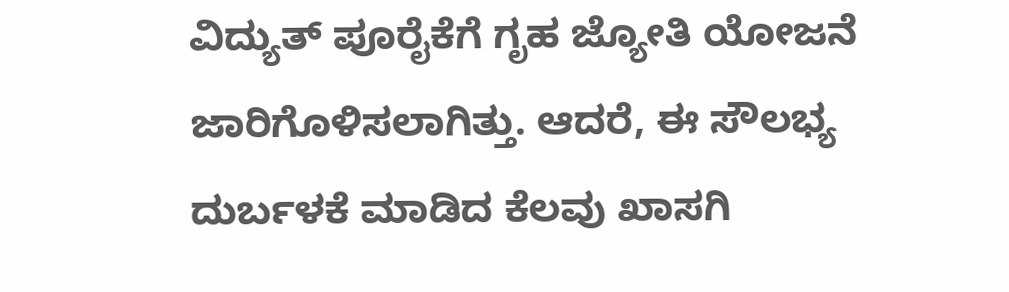ವಿದ್ಯುತ್ ಪೂರೈಕೆಗೆ ಗೃಹ ಜ್ಯೋತಿ ಯೋಜನೆ ಜಾರಿಗೊಳಿಸಲಾಗಿತ್ತು. ಆದರೆ, ಈ ಸೌಲಭ್ಯ ದುರ್ಬಳಕೆ ಮಾಡಿದ ಕೆಲವು ಖಾಸಗಿ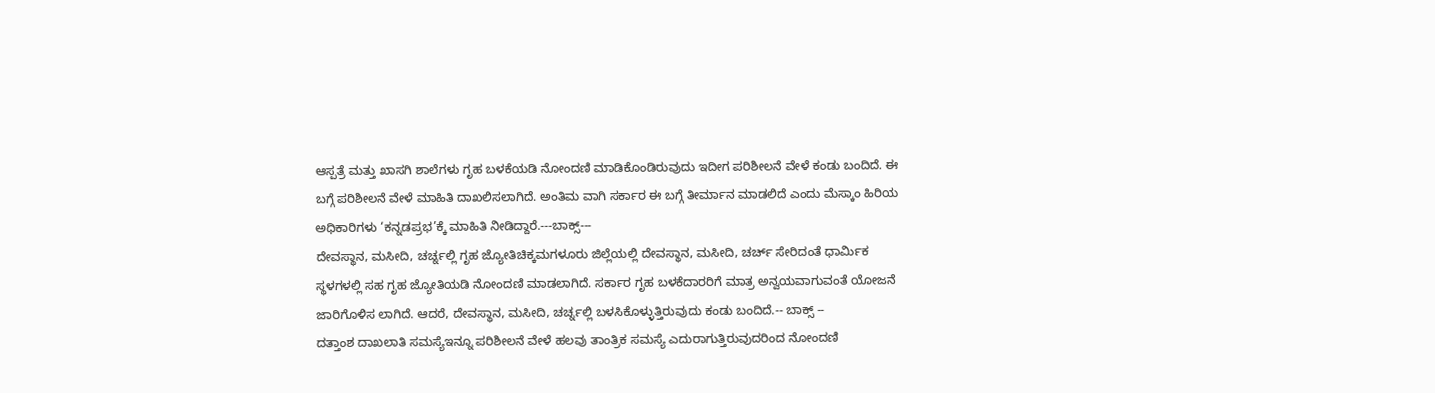ಆಸ್ಪತ್ರೆ ಮತ್ತು ಖಾಸಗಿ ಶಾಲೆಗಳು ಗೃಹ ಬಳಕೆಯಡಿ ನೋಂದಣಿ ಮಾಡಿಕೊಂಡಿರುವುದು ಇದೀಗ ಪರಿಶೀಲನೆ ವೇಳೆ ಕಂಡು ಬಂದಿದೆ. ಈ ಬಗ್ಗೆ ಪರಿಶೀಲನೆ ವೇಳೆ ಮಾಹಿತಿ ದಾಖಲಿಸಲಾಗಿದೆ. ಅಂತಿಮ ವಾಗಿ ಸರ್ಕಾರ ಈ ಬಗ್ಗೆ ತೀರ್ಮಾನ ಮಾಡಲಿದೆ ಎಂದು ಮೆಸ್ಕಾಂ ಹಿರಿಯ ಅಧಿಕಾರಿಗಳು ‘ಕನ್ನಡಪ್ರಭ’ಕ್ಕೆ ಮಾಹಿತಿ ನೀಡಿದ್ದಾರೆ.---ಬಾಕ್ಸ್---
ದೇವಸ್ಥಾನ, ಮಸೀದಿ, ಚರ್ಚ್ನಲ್ಲಿ ಗೃಹ ಜ್ಯೋತಿಚಿಕ್ಕಮಗಳೂರು ಜಿಲ್ಲೆಯಲ್ಲಿ ದೇವಸ್ಥಾನ, ಮಸೀದಿ, ಚರ್ಚ್ ಸೇರಿದಂತೆ ಧಾರ್ಮಿಕ ಸ್ಥಳಗಳಲ್ಲಿ ಸಹ ಗೃಹ ಜ್ಯೋತಿಯಡಿ ನೋಂದಣಿ ಮಾಡಲಾಗಿದೆ. ಸರ್ಕಾರ ಗೃಹ ಬಳಕೆದಾರರಿಗೆ ಮಾತ್ರ ಅನ್ವಯವಾಗುವಂತೆ ಯೋಜನೆ ಜಾರಿಗೊಳಿಸ ಲಾಗಿದೆ. ಆದರೆ, ದೇವಸ್ಥಾನ, ಮಸೀದಿ, ಚರ್ಚ್ನಲ್ಲಿ ಬಳಸಿಕೊಳ್ಳುತ್ತಿರುವುದು ಕಂಡು ಬಂದಿದೆ.-- ಬಾಕ್ಸ್ --
ದತ್ತಾಂಶ ದಾಖಲಾತಿ ಸಮಸ್ಯೆಇನ್ನೂ ಪರಿಶೀಲನೆ ವೇಳೆ ಹಲವು ತಾಂತ್ರಿಕ ಸಮಸ್ಯೆ ಎದುರಾಗುತ್ತಿರುವುದರಿಂದ ನೋಂದಣಿ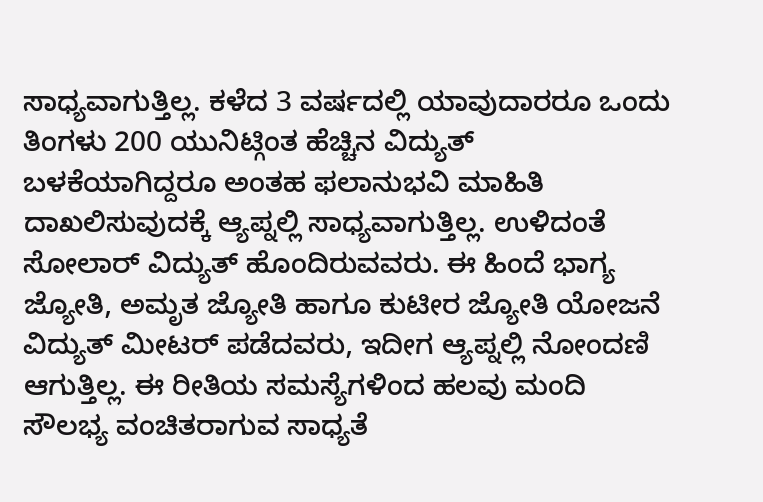ಸಾಧ್ಯವಾಗುತ್ತಿಲ್ಲ. ಕಳೆದ 3 ವರ್ಷದಲ್ಲಿ ಯಾವುದಾರರೂ ಒಂದು ತಿಂಗಳು 200 ಯುನಿಟ್ಗಿಂತ ಹೆಚ್ಚಿನ ವಿದ್ಯುತ್ ಬಳಕೆಯಾಗಿದ್ದರೂ ಅಂತಹ ಫಲಾನುಭವಿ ಮಾಹಿತಿ ದಾಖಲಿಸುವುದಕ್ಕೆ ಆ್ಯಪ್ನಲ್ಲಿ ಸಾಧ್ಯವಾಗುತ್ತಿಲ್ಲ. ಉಳಿದಂತೆ ಸೋಲಾರ್ ವಿದ್ಯುತ್ ಹೊಂದಿರುವವರು. ಈ ಹಿಂದೆ ಭಾಗ್ಯ ಜ್ಯೋತಿ, ಅಮೃತ ಜ್ಯೋತಿ ಹಾಗೂ ಕುಟೀರ ಜ್ಯೋತಿ ಯೋಜನೆ ವಿದ್ಯುತ್ ಮೀಟರ್ ಪಡೆದವರು, ಇದೀಗ ಆ್ಯಪ್ನಲ್ಲಿ ನೋಂದಣಿ ಆಗುತ್ತಿಲ್ಲ. ಈ ರೀತಿಯ ಸಮಸ್ಯೆಗಳಿಂದ ಹಲವು ಮಂದಿ ಸೌಲಭ್ಯ ವಂಚಿತರಾಗುವ ಸಾಧ್ಯತೆ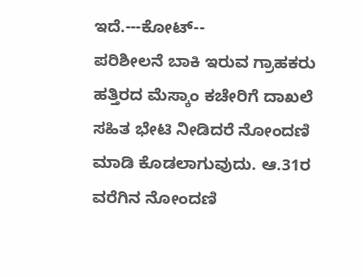ಇದೆ.---ಕೋಟ್--
ಪರಿಶೀಲನೆ ಬಾಕಿ ಇರುವ ಗ್ರಾಹಕರು ಹತ್ತಿರದ ಮೆಸ್ಕಾಂ ಕಚೇರಿಗೆ ದಾಖಲೆ ಸಹಿತ ಭೇಟಿ ನೀಡಿದರೆ ನೋಂದಣಿ ಮಾಡಿ ಕೊಡಲಾಗುವುದು. ಆ.31ರ ವರೆಗಿನ ನೋಂದಣಿ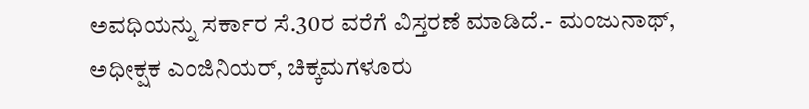ಅವಧಿಯನ್ನು ಸರ್ಕಾರ ಸೆ.30ರ ವರೆಗೆ ವಿಸ್ತರಣೆ ಮಾಡಿದೆ.- ಮಂಜುನಾಥ್, ಅಧೀಕ್ಷಕ ಎಂಜಿನಿಯರ್, ಚಿಕ್ಕಮಗಳೂರು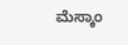ಮೆಸ್ಕಾಂ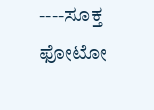----ಸೂಕ್ತ ಫೋಟೋ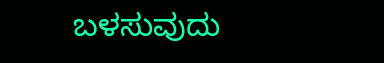ಬಳಸುವುದು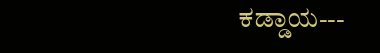ಕಡ್ಡಾಯ---